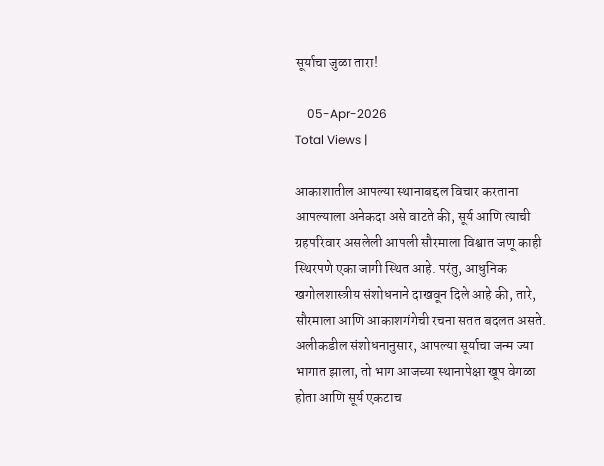सूर्याचा जुळा तारा!

    05-Apr-2026
Total Views |

आकाशातील आपल्या स्थानाबद्दल विचार करताना आपल्याला अनेकदा असे वाटते की, सूर्य आणि त्याची ग्रहपरिवार असलेली आपली सौरमाला विश्वात जणू काही स्थिरपणे एका जागी स्थित आहे. परंतु, आधुनिक खगोलशास्त्रीय संशोधनाने दाखवून दिले आहे की, तारे, सौरमाला आणि आकाशगंगेची रचना सतत बदलत असते. अलीकडील संशोधनानुसार, आपल्या सूर्याचा जन्म ज्या भागात झाला, तो भाग आजच्या स्थानापेक्षा खूप वेगळा होता आणि सूर्य एकटाच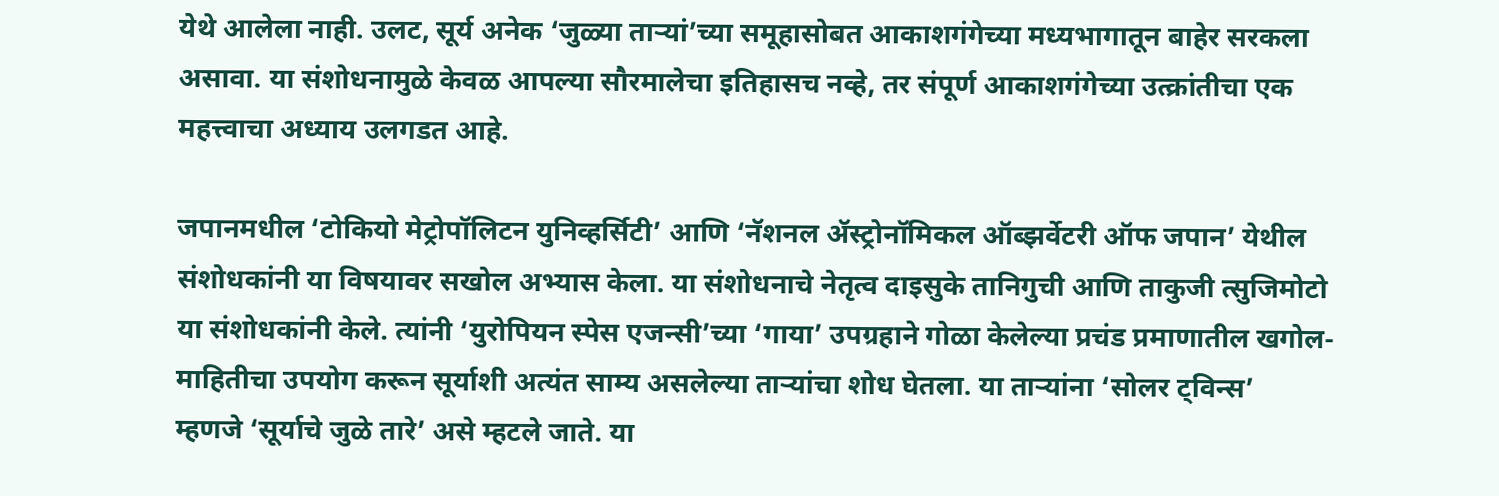येथे आलेला नाही. उलट, सूर्य अनेक ‌‘जुळ्या ताऱ्यां‌’च्या समूहासोबत आकाशगंगेच्या मध्यभागातून बाहेर सरकला असावा. या संशोधनामुळे केवळ आपल्या सौरमालेचा इतिहासच नव्हे, तर संपूर्ण आकाशगंगेच्या उत्क्रांतीचा एक महत्त्वाचा अध्याय उलगडत आहे.

जपानमधील ‌‘टोकियो मेट्रोपॉलिटन युनिव्हर्सिटी‌’ आणि ‌‘नॅशनल ॲस्ट्रोनॉमिकल ऑब्झर्वेटरी ऑफ जपान‌’ येथील संशोधकांनी या विषयावर सखोल अभ्यास केला. या संशोधनाचे नेतृत्व दाइसुके तानिगुची आणि ताकुजी त्सुजिमोटो या संशोधकांनी केले. त्यांनी ‌‘युरोपियन स्पेस एजन्सी‌’च्या ‌‘गाया‌’ उपग्रहाने गोळा केलेल्या प्रचंड प्रमाणातील खगोल-माहितीचा उपयोग करून सूर्याशी अत्यंत साम्य असलेल्या ताऱ्यांचा शोध घेतला. या ताऱ्यांना ‌‘सोलर ट्विन्स‌’ म्हणजे ‌‘सूर्याचे जुळे तारे‌’ असे म्हटले जाते. या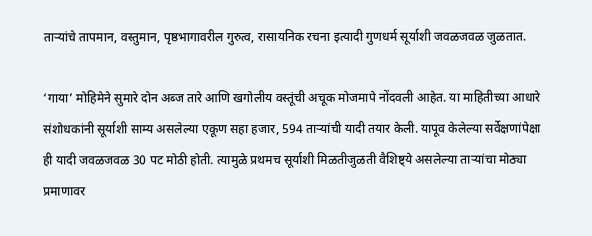ताऱ्यांचे तापमान, वस्तुमान, पृष्ठभागावरील गुरुत्व, रासायनिक रचना इत्यादी गुणधर्म सूर्याशी जवळजवळ जुळतात.

‘गाया‌’ मोहिमेने सुमारे दोन अब्ज तारे आणि खगोलीय वस्तूंची अचूक मोजमापे नोंदवली आहेत. या माहितीच्या आधारे संशोधकांनी सूर्याशी साम्य असलेल्या एकूण सहा हजार, 594 ताऱ्यांची यादी तयार केली. यापूव केलेल्या सर्वेक्षणांपेक्षा ही यादी जवळजवळ 30 पट मोठी होती. त्यामुळे प्रथमच सूर्याशी मिळतीजुळती वैशिष्ट्ये असलेल्या ताऱ्यांचा मोठ्या प्रमाणावर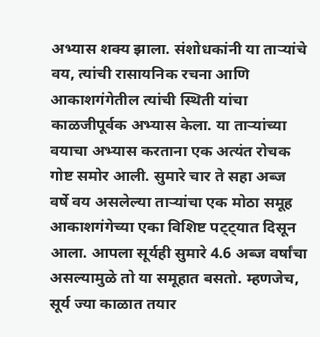अभ्यास शक्य झाला. संशोधकांनी या ताऱ्यांचे वय, त्यांची रासायनिक रचना आणि आकाशगंगेतील त्यांची स्थिती यांचा काळजीपूर्वक अभ्यास केला. या ताऱ्यांच्या वयाचा अभ्यास करताना एक अत्यंत रोचक गोष्ट समोर आली. सुमारे चार ते सहा अब्ज वर्षे वय असलेल्या ताऱ्यांचा एक मोठा समूह आकाशगंगेच्या एका विशिष्ट पट्ट्यात दिसून आला. आपला सूर्यही सुमारे 4.6 अब्ज वर्षांचा असल्यामुळे तो या समूहात बसतो. म्हणजेच, सूर्य ज्या काळात तयार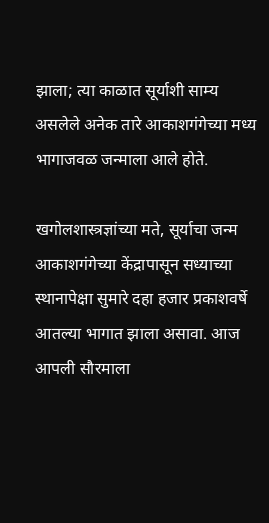झाला; त्या काळात सूर्याशी साम्य असलेले अनेक तारे आकाशगंगेच्या मध्य भागाजवळ जन्माला आले होते.

खगोलशास्त्रज्ञांच्या मते, सूर्याचा जन्म आकाशगंगेच्या केंद्रापासून सध्याच्या स्थानापेक्षा सुमारे दहा हजार प्रकाशवर्षे आतल्या भागात झाला असावा. आज आपली सौरमाला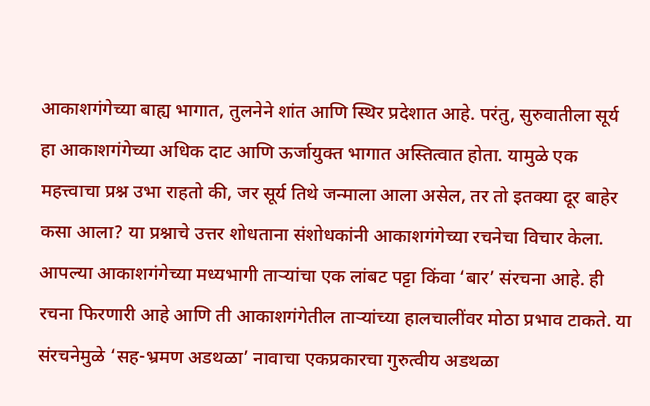आकाशगंगेच्या बाह्य भागात, तुलनेने शांत आणि स्थिर प्रदेशात आहे. परंतु, सुरुवातीला सूर्य हा आकाशगंगेच्या अधिक दाट आणि ऊर्जायुक्त भागात अस्तित्वात होता. यामुळे एक महत्त्वाचा प्रश्न उभा राहतो की, जर सूर्य तिथे जन्माला आला असेल, तर तो इतक्या दूर बाहेर कसा आला? या प्रश्नाचे उत्तर शोधताना संशोधकांनी आकाशगंगेच्या रचनेचा विचार केला. आपल्या आकाशगंगेच्या मध्यभागी ताऱ्यांचा एक लांबट पट्टा किंवा ‌‘बार‌’ संरचना आहे. ही रचना फिरणारी आहे आणि ती आकाशगंगेतील ताऱ्यांच्या हालचालींवर मोठा प्रभाव टाकते. या संरचनेमुळे ‌‘सह-भ्रमण अडथळा‌’ नावाचा एकप्रकारचा गुरुत्वीय अडथळा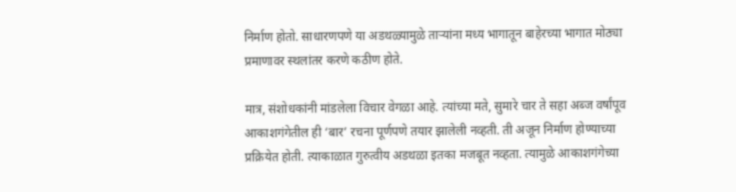निर्माण होतो. साधारणपणे या अडथळ्यामुळे ताऱ्यांना मध्य भागातून बाहेरच्या भागात मोठ्या प्रमाणावर स्थलांतर करणे कठीण होते.

मात्र, संशोधकांनी मांडलेला विचार वेगळा आहे. त्यांच्या मते, सुमारे चार ते सहा अब्ज वर्षांपूव आकाशगंगेतील ही ‌‘बार‌’ रचना पूर्णपणे तयार झालेली नव्हती. ती अजून निर्माण होण्याच्या प्रक्रियेत होती. त्याकाळात गुरुत्वीय अडथळा इतका मजबूत नव्हता. त्यामुळे आकाशगंगेच्या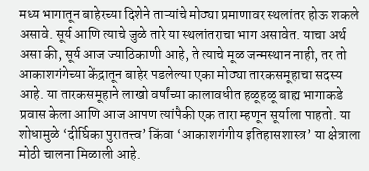मध्य भागातून बाहेरच्या दिशेने ताऱ्यांचे मोठ्या प्रमाणावर स्थलांतर होऊ शकले असावे. सूर्य आणि त्याचे जुळे तारे या स्थलांतराचा भाग असावेत. याचा अर्थ असा की, सूर्य आज ज्याठिकाणी आहे, ते त्याचे मूळ जन्मस्थान नाही, तर तो आकाशगंगेच्या केंद्रातून बाहेर पडलेल्या एका मोठ्या तारकसमूहाचा सदस्य आहे. या तारकसमूहाने लाखो वर्षांच्या कालावधीत हळूहळू बाह्य भागाकडे प्रवास केला आणि आज आपण त्यांपैकी एक तारा म्हणून सूर्याला पाहतो. या शोधामुळे ‌‘दीर्घिका पुरातत्त्व‌’ किंवा ‌‘आकाशगंगीय इतिहासशास्त्र‌’ या क्षेत्राला मोठी चालना मिळाली आहे.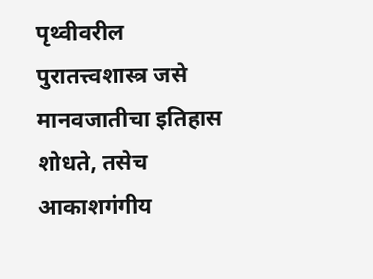पृथ्वीवरील पुरातत्त्वशास्त्र जसे मानवजातीचा इतिहास शोधते, तसेच आकाशगंगीय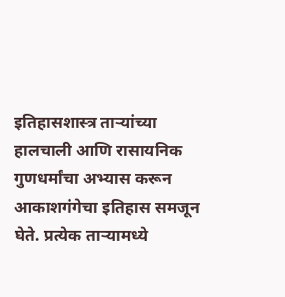इतिहासशास्त्र ताऱ्यांच्या हालचाली आणि रासायनिक गुणधर्मांचा अभ्यास करून आकाशगंगेचा इतिहास समजून घेते. प्रत्येक ताऱ्यामध्ये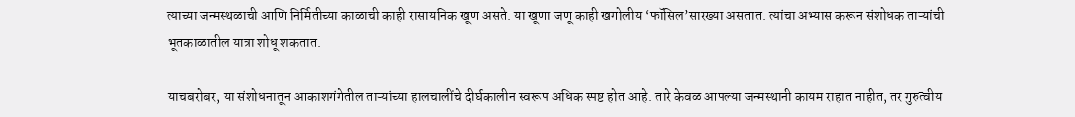त्याच्या जन्मस्थळाची आणि निर्मितीच्या काळाची काही रासायनिक खूण असते. या खूणा जणू काही खगोलीय ‌‘फॉसिल‌’सारख्या असतात. त्यांचा अभ्यास करून संशोधक ताऱ्यांची भूतकाळातील यात्रा शोधू शकतात.

याचबरोबर, या संशोधनातून आकाशगंगेतील ताऱ्यांच्या हालचालींचे दीर्घकालीन स्वरूप अधिक स्पष्ट होत आहे. तारे केवळ आपल्या जन्मस्थानी कायम राहात नाहीत, तर गुरुत्वीय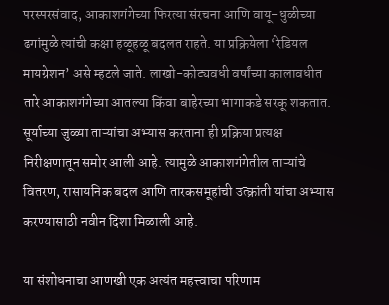परस्परसंवाद, आकाशगंगेच्या फिरत्या संरचना आणि वायू-धुळीच्या ढगांमुळे त्यांची कक्षा हळूहळू बदलत राहते. या प्रक्रियेला ‌‘रेडियल मायग्रेशन‌’ असे म्हटले जाते. लाखो-कोट्यवधी वर्षांच्या कालावधीत तारे आकाशगंगेच्या आतल्या किंवा बाहेरच्या भागाकडे सरकू शकतात. सूर्याच्या जुळ्या ताऱ्यांचा अभ्यास करताना ही प्रक्रिया प्रत्यक्ष निरीक्षणातून समोर आली आहे. त्यामुळे आकाशगंगेतील ताऱ्यांचे वितरण, रासायनिक बदल आणि तारकसमूहांची उत्क्रांती यांचा अभ्यास करण्यासाठी नवीन दिशा मिळाली आहे.

या संशोधनाचा आणखी एक अत्यंत महत्त्वाचा परिणाम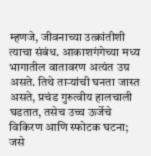म्हणजे, जीवनाच्या उत्क्रांतीशी त्याचा संबंध. आकाशगंगेच्या मध्य भागातील वातावरण अत्यंत उग्र असते. तिथे ताऱ्यांची घनता जास्त असते, प्रचंड गुरुत्वीय हालचाली घडतात, तसेच उच्च ऊर्जेचे विकिरण आणि स्फोटक घटना; जसे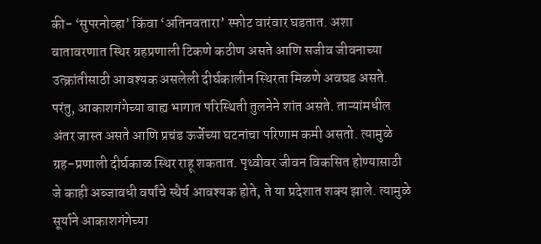की- ‘सुपरनोव्हा‌’ किंवा ‌‘अतिनवतारा‌’ स्फोट वारंवार घडतात. अशा वातावरणात स्थिर ग्रहप्रणाली टिकणे कठीण असते आणि सजीव जीवनाच्या उत्क्रांतीसाठी आवश्यक असलेली दीर्घकालीन स्थिरता मिळणे अवघड असते. परंतु, आकाशगंगेच्या बाह्य भागात परिस्थिती तुलनेने शांत असते. ताऱ्यांमधील अंतर जास्त असते आणि प्रचंड ऊर्जेच्या घटनांचा परिणाम कमी असतो. त्यामुळे ग्रह-प्रणाली दीर्घकाळ स्थिर राहू शकतात. पृथ्वीवर जीवन विकसित होण्यासाठी जे काही अब्जावधी वर्षांचे स्थैर्य आवश्यक होते, ते या प्रदेशात शक्य झाले. त्यामुळे सूर्याने आकाशगंगेच्या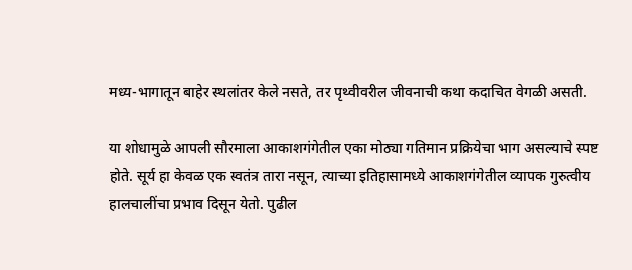मध्य-भागातून बाहेर स्थलांतर केले नसते, तर पृथ्वीवरील जीवनाची कथा कदाचित वेगळी असती.

या शोधामुळे आपली सौरमाला आकाशगंगेतील एका मोठ्या गतिमान प्रक्रियेचा भाग असल्याचे स्पष्ट होते. सूर्य हा केवळ एक स्वतंत्र तारा नसून, त्याच्या इतिहासामध्ये आकाशगंगेतील व्यापक गुरुत्वीय हालचालींचा प्रभाव दिसून येतो. पुढील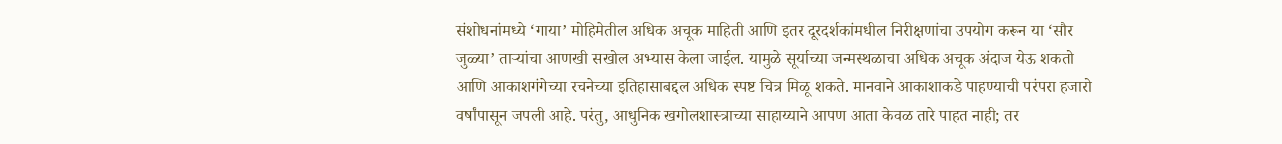संशोधनांमध्ये ‌‘गाया‌’ मोहिमेतील अधिक अचूक माहिती आणि इतर दूरदर्शकांमधील निरीक्षणांचा उपयोग करून या ‌‘सौर जुळ्या‌’ ताऱ्यांचा आणखी सखोल अभ्यास केला जाईल. यामुळे सूर्याच्या जन्मस्थळाचा अधिक अचूक अंदाज येऊ शकतो आणि आकाशगंगेच्या रचनेच्या इतिहासाबद्दल अधिक स्पष्ट चित्र मिळू शकते. मानवाने आकाशाकडे पाहण्याची परंपरा हजारो वर्षांपासून जपली आहे. परंतु, आधुनिक खगोलशास्त्राच्या साहाय्याने आपण आता केवळ तारे पाहत नाही; तर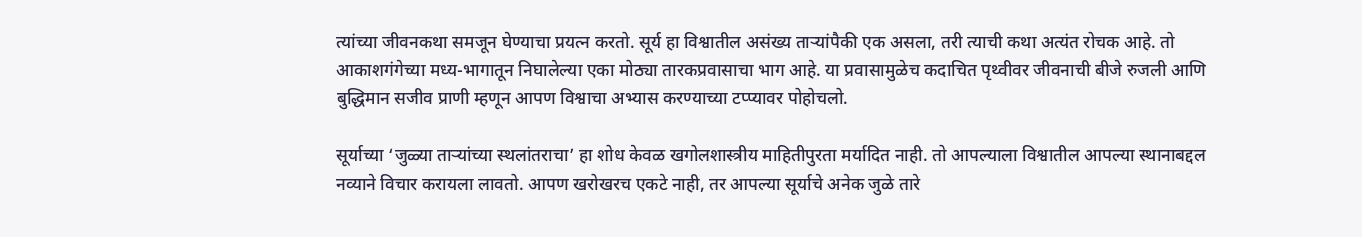त्यांच्या जीवनकथा समजून घेण्याचा प्रयत्न करतो. सूर्य हा विश्वातील असंख्य ताऱ्यांपैकी एक असला, तरी त्याची कथा अत्यंत रोचक आहे. तो आकाशगंगेच्या मध्य-भागातून निघालेल्या एका मोठ्या तारकप्रवासाचा भाग आहे. या प्रवासामुळेच कदाचित पृथ्वीवर जीवनाची बीजे रुजली आणि बुद्धिमान सजीव प्राणी म्हणून आपण विश्वाचा अभ्यास करण्याच्या टप्प्यावर पोहोचलो.

सूर्याच्या ‌‘जुळ्या ताऱ्यांच्या स्थलांतराचा‌’ हा शोध केवळ खगोलशास्त्रीय माहितीपुरता मर्यादित नाही. तो आपल्याला विश्वातील आपल्या स्थानाबद्दल नव्याने विचार करायला लावतो. आपण खरोखरच एकटे नाही, तर आपल्या सूर्याचे अनेक जुळे तारे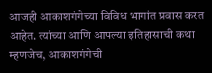आजही आकाशगंगेच्या विविध भागांत प्रवास करत आहेत. त्यांच्या आणि आपल्या इतिहासाची कथा म्हणजेच, आकाशगंगेची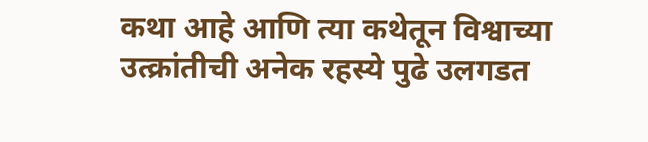कथा आहे आणि त्या कथेतून विश्वाच्या उत्क्रांतीची अनेक रहस्ये पुढे उलगडत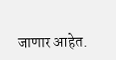जाणार आहेत.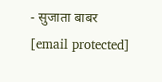- सुजाता बाबर
[email protected]